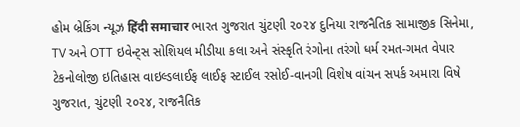હોમ બ્રેકિંગ ન્યૂઝ हिंदी समाचार ભારત ગુજરાત ચુંટણી ૨૦૨૪ દુનિયા રાજનૈતિક સામાજીક સિનેમા, TV અને OTT ઇવેન્ટ્સ સોશિયલ મીડીયા કલા અને સંસ્કૃતિ રંગોના તરંગો ધર્મ રમત-ગમત વેપાર ટેકનોલોજી ઇતિહાસ વાઇલ્ડલાઈફ લાઈફ સ્ટાઈલ રસોઈ-વાનગી વિશેષ વાંચન સપર્ક અમારા વિષે
ગુજરાત, ચુંટણી ૨૦૨૪, રાજનૈતિક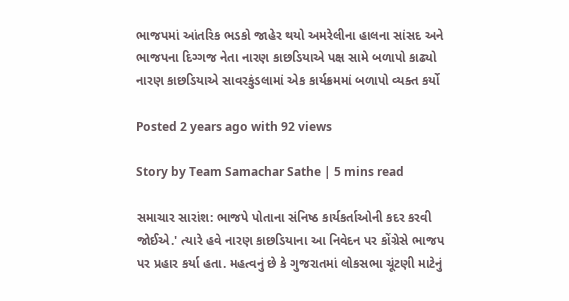ભાજપમાં આંતરિક ભડકો જાહેર થયો અમરેલીના હાલના સાંસદ અને ભાજપના દિગ્ગજ નેતા નારણ કાછડિયાએ પક્ષ સામે બળાપો કાઢ્યો નારણ કાછડિયાએ સાવરકુંડલામાં એક કાર્યક્રમમાં બળાપો વ્યક્ત કર્યો

Posted 2 years ago with 92 views

Story by Team Samachar Sathe | 5 mins read

સમાચાર સારાંશ: ભાજપે પોતાના સંનિષ્ઠ કાર્યકર્તાઓની કદર કરવી જોઈએ.' ત્યારે હવે નારણ કાછડિયાના આ નિવેદન પર કોંગ્રેસે ભાજપ પર પ્રહાર કર્યા હતા. મહત્વનું છે કે ગુજરાતમાં લોકસભા ચૂંટણી માટેનું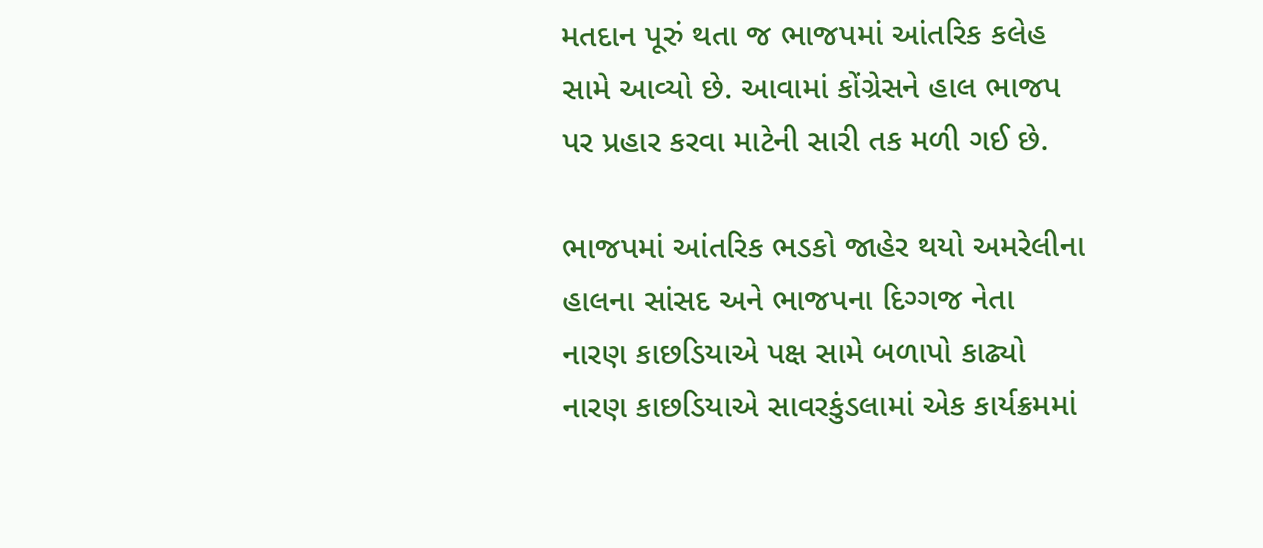મતદાન પૂરું થતા જ ભાજપમાં આંતરિક કલેહ સામે આવ્યો છે. આવામાં કોંગ્રેસને હાલ ભાજપ પર પ્રહાર કરવા માટેની સારી તક મળી ગઈ છે.

ભાજપમાં આંતરિક ભડકો જાહેર થયો અમરેલીના હાલના સાંસદ અને ભાજપના દિગ્ગજ નેતા નારણ કાછડિયાએ પક્ષ સામે બળાપો કાઢ્યો નારણ કાછડિયાએ સાવરકુંડલામાં એક કાર્યક્રમમાં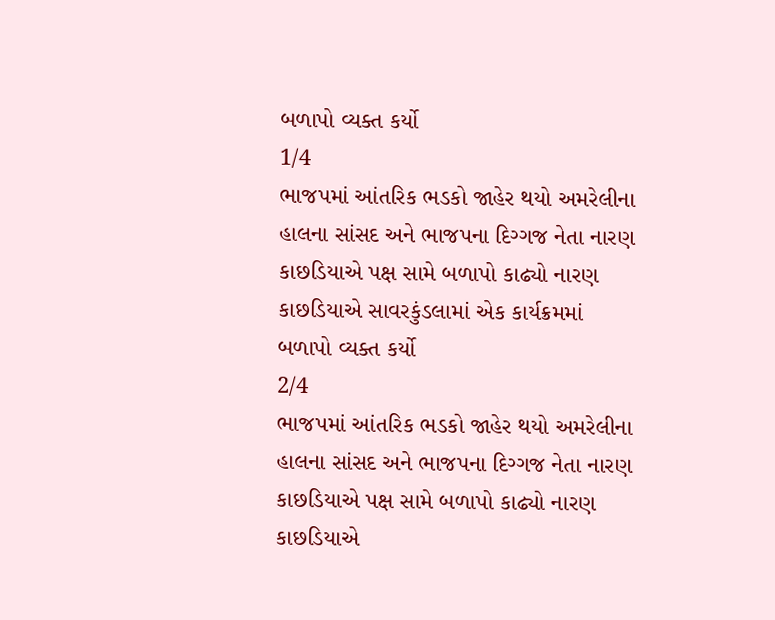બળાપો વ્યક્ત કર્યો
1/4
ભાજપમાં આંતરિક ભડકો જાહેર થયો અમરેલીના હાલના સાંસદ અને ભાજપના દિગ્ગજ નેતા નારણ કાછડિયાએ પક્ષ સામે બળાપો કાઢ્યો નારણ કાછડિયાએ સાવરકુંડલામાં એક કાર્યક્રમમાં બળાપો વ્યક્ત કર્યો
2/4
ભાજપમાં આંતરિક ભડકો જાહેર થયો અમરેલીના હાલના સાંસદ અને ભાજપના દિગ્ગજ નેતા નારણ કાછડિયાએ પક્ષ સામે બળાપો કાઢ્યો નારણ કાછડિયાએ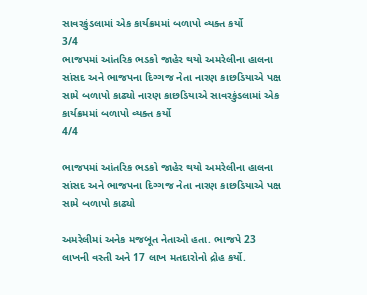સાવરકુંડલામાં એક કાર્યક્રમમાં બળાપો વ્યક્ત કર્યો
3/4
ભાજપમાં આંતરિક ભડકો જાહેર થયો અમરેલીના હાલના સાંસદ અને ભાજપના દિગ્ગજ નેતા નારણ કાછડિયાએ પક્ષ સામે બળાપો કાઢ્યો નારણ કાછડિયાએ સાવરકુંડલામાં એક કાર્યક્રમમાં બળાપો વ્યક્ત કર્યો
4/4

ભાજપમાં આંતરિક ભડકો જાહેર થયો અમરેલીના હાલના સાંસદ અને ભાજપના દિગ્ગજ નેતા નારણ કાછડિયાએ પક્ષ સામે બળાપો કાઢ્યો

અમરેલીમાં અનેક મજબૂત નેતાઓ હતા. ભાજપે 23 લાખની વસ્તી અને 17 લાખ મતદારોનો દ્રોહ કર્યો.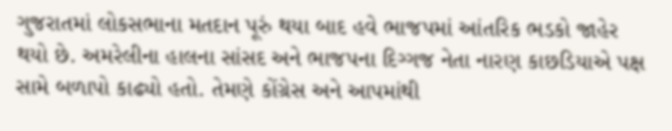ગુજરાતમાં લોકસભાના મતદાન પૂરું થયા બાદ હવે ભાજપમાં આંતરિક ભડકો જાહેર થયો છે. અમરેલીના હાલના સાંસદ અને ભાજપના દિગ્ગજ નેતા નારણ કાછડિયાએ પક્ષ સામે બળાપો કાઢ્યો હતો. તેમણે કોંગ્રેસ અને આપમાંથી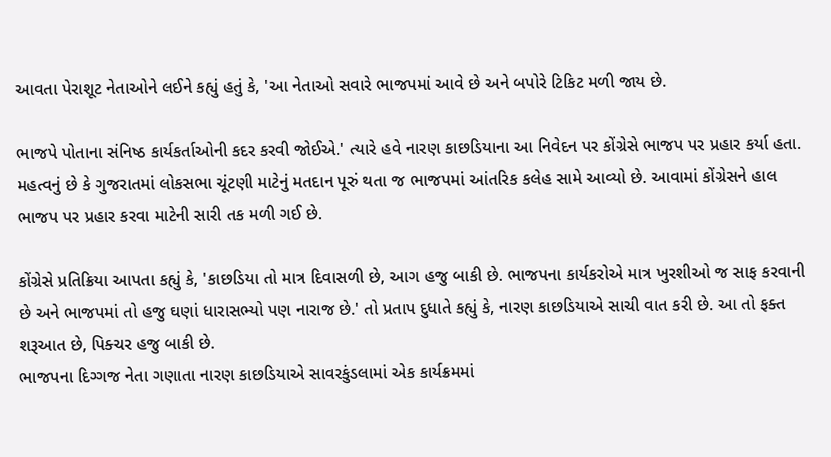આવતા પેરાશૂટ નેતાઓને લઈને કહ્યું હતું કે, 'આ નેતાઓ સવારે ભાજપમાં આવે છે અને બપોરે ટિકિટ મળી જાય છે.

ભાજપે પોતાના સંનિષ્ઠ કાર્યકર્તાઓની કદર કરવી જોઈએ.' ત્યારે હવે નારણ કાછડિયાના આ નિવેદન પર કોંગ્રેસે ભાજપ પર પ્રહાર કર્યા હતા. મહત્વનું છે કે ગુજરાતમાં લોકસભા ચૂંટણી માટેનું મતદાન પૂરું થતા જ ભાજપમાં આંતરિક કલેહ સામે આવ્યો છે. આવામાં કોંગ્રેસને હાલ ભાજપ પર પ્રહાર કરવા માટેની સારી તક મળી ગઈ છે.

કોંગ્રેસે પ્રતિક્રિયા આપતા કહ્યું કે, 'કાછડિયા તો માત્ર દિવાસળી છે, આગ હજુ બાકી છે. ભાજપના કાર્યકરોએ માત્ર ખુરશીઓ જ સાફ કરવાની છે અને ભાજપમાં તો હજુ ઘણાં ધારાસભ્યો પણ નારાજ છે.' તો પ્રતાપ દુધાતે કહ્યું કે, નારણ કાછડિયાએ સાચી વાત કરી છે. આ તો ફક્ત શરૂઆત છે, પિક્ચર હજુ બાકી છે.
ભાજપના દિગ્ગજ નેતા ગણાતા નારણ કાછડિયાએ સાવરકુંડલામાં એક કાર્યક્રમમાં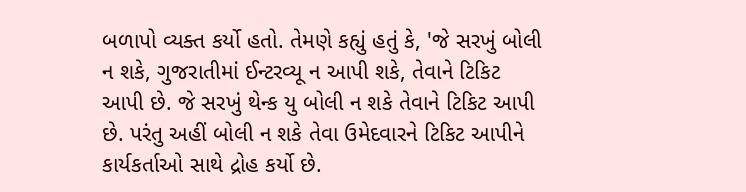બળાપો વ્યક્ત કર્યો હતો. તેમણે કહ્યું હતું કે, 'જે સરખું બોલી ન શકે, ગુજરાતીમાં ઈન્ટરવ્યૂ ન આપી શકે, તેવાને ટિકિટ આપી છે. જે સરખું થેન્ક યુ બોલી ન શકે તેવાને ટિકિટ આપી છે. પરંતુ અહીં બોલી ન શકે તેવા ઉમેદવારને ટિકિટ આપીને કાર્યકર્તાઓ સાથે દ્રોહ કર્યો છે.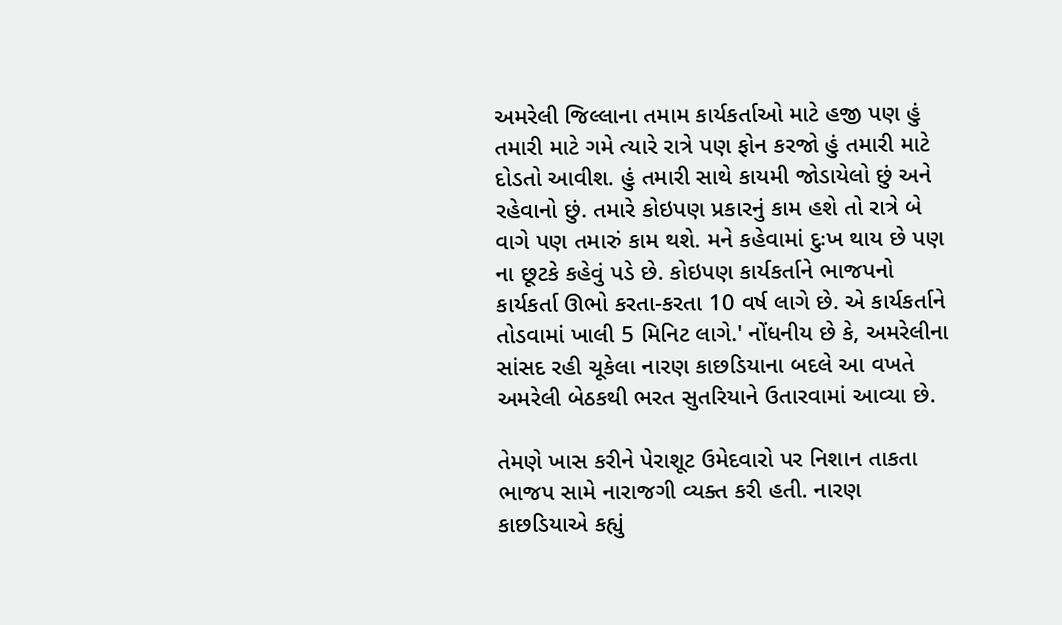અમરેલી જિલ્લાના તમામ કાર્યકર્તાઓ માટે હજી પણ હું તમારી માટે ગમે ત્યારે રાત્રે પણ ફોન કરજો હું તમારી માટે દોડતો આવીશ. હું તમારી સાથે કાયમી જોડાયેલો છું અને રહેવાનો છું. તમારે કોઇપણ પ્રકારનું કામ હશે તો રાત્રે બે વાગે પણ તમારું કામ થશે. મને કહેવામાં દુઃખ થાય છે પણ ના છૂટકે કહેવું પડે છે. કોઇપણ કાર્યકર્તાને ભાજપનો કાર્યકર્તા ઊભો કરતા-કરતા 10 વર્ષ લાગે છે. એ કાર્યકર્તાને તોડવામાં ખાલી 5 મિનિટ લાગે.' નોંધનીય છે કે, અમરેલીના સાંસદ રહી ચૂકેલા નારણ કાછડિયાના બદલે આ વખતે અમરેલી બેઠકથી ભરત સુતરિયાને ઉતારવામાં આવ્યા છે.

તેમણે ખાસ કરીને પેરાશૂટ ઉમેદવારો પર નિશાન તાકતા ભાજપ સામે નારાજગી વ્યક્ત કરી હતી. નારણ કાછડિયાએ કહ્યું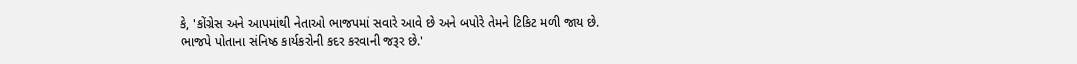કે, 'કોંગ્રેસ અને આપમાંથી નેતાઓ ભાજપમાં સવારે આવે છે અને બપોરે તેમને ટિકિટ મળી જાય છે. ભાજપે પોતાના સંનિષ્ઠ કાર્યકરોની કદર કરવાની જરૂર છે.'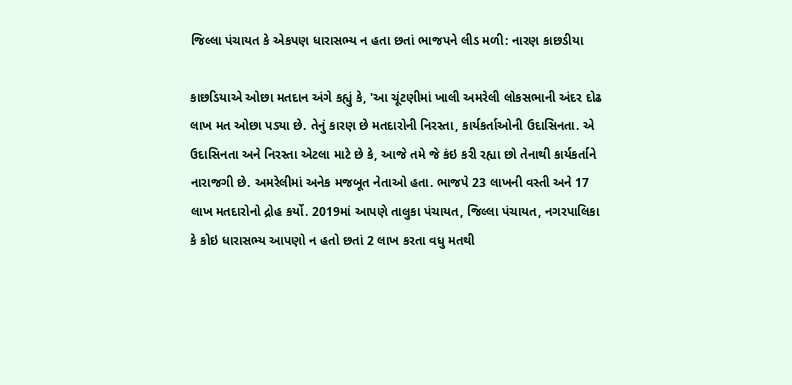જિલ્લા પંચાયત કે એકપણ ધારાસભ્ય ન હતા છતાં ભાજપને લીડ મળી: નારણ કાછડીયા

કાછડિયાએ ઓછા મતદાન અંગે કહ્યું કે, 'આ ચૂંટણીમાં ખાલી અમરેલી લોકસભાની અંદર દોઢ લાખ મત ઓછા પડ્યા છે. તેનું કારણ છે મતદારોની નિરસ્તા, કાર્યકર્તાઓની ઉદાસિનતા. એ ઉદાસિનતા અને નિરસ્તા એટલા માટે છે કે, આજે તમે જે કંઇ કરી રહ્યા છો તેનાથી કાર્યકર્તાને નારાજગી છે. અમરેલીમાં અનેક મજબૂત નેતાઓ હતા. ભાજપે 23 લાખની વસ્તી અને 17 લાખ મતદારોનો દ્રોહ કર્યો. 2019માં આપણે તાલુકા પંચાયત, જિલ્લા પંચાયત, નગરપાલિકા કે કોઇ ધારાસભ્ય આપણો ન હતો છતાં 2 લાખ કરતા વધુ મતથી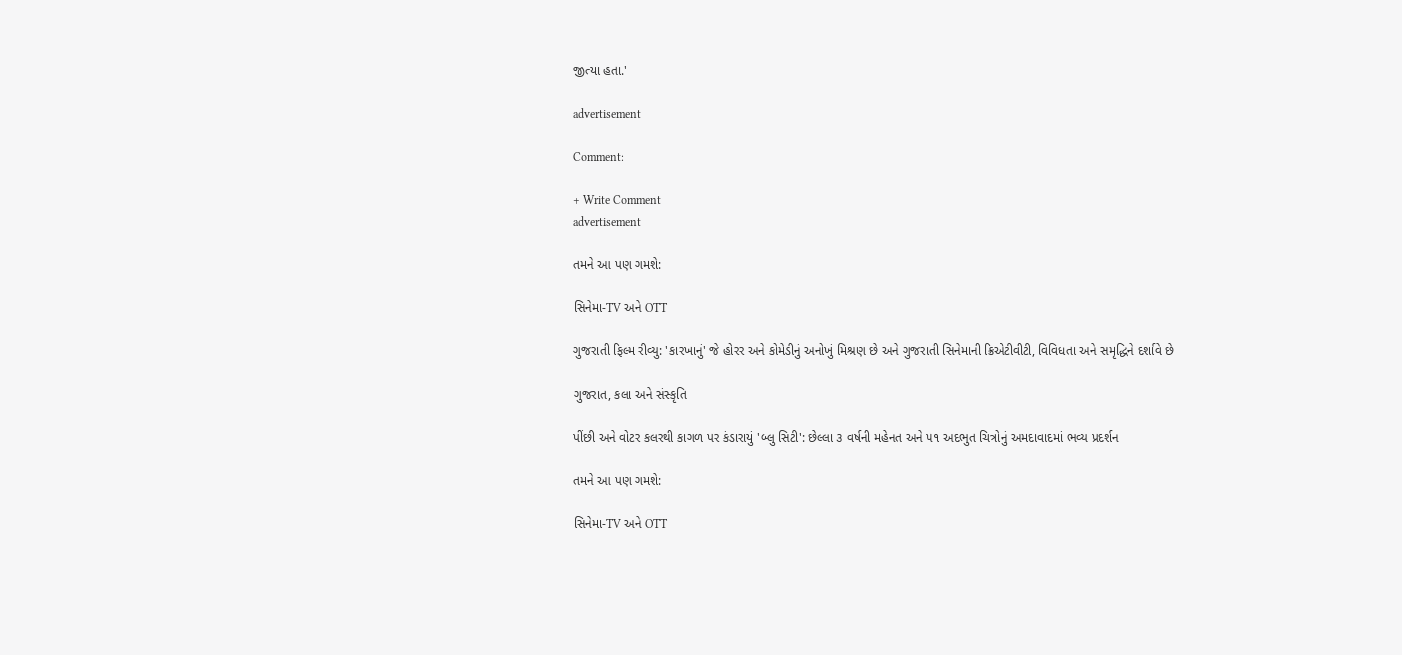જીત્યા હતા.'

advertisement

Comment:

+ Write Comment
advertisement

તમને આ પણ ગમશે:

સિનેમા-TV અને OTT

ગુજરાતી ફિલ્મ રીવ્યુ: 'કારખાનું' જે હોરર અને કોમેડીનું અનોખું મિશ્રણ છે અને ગુજરાતી સિનેમાની ક્રિએટીવીટી, વિવિધતા અને સમૃદ્ધિને દર્શાવે છે

ગુજરાત, કલા અને સંસ્કૃતિ

પીંછી અને વોટર કલરથી કાગળ પર કંડારાયું 'બ્લુ સિટી': છેલ્લા ૩ વર્ષની મહેનત અને ૫૧ અદભુત ચિત્રોનું અમદાવાદમાં ભવ્ય પ્રદર્શન

તમને આ પણ ગમશે:

સિનેમા-TV અને OTT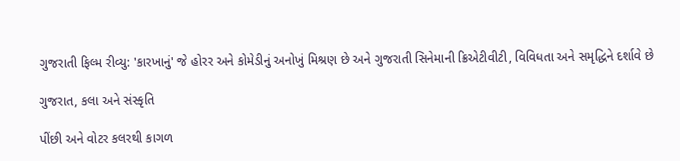ગુજરાતી ફિલ્મ રીવ્યુ: 'કારખાનું' જે હોરર અને કોમેડીનું અનોખું મિશ્રણ છે અને ગુજરાતી સિનેમાની ક્રિએટીવીટી, વિવિધતા અને સમૃદ્ધિને દર્શાવે છે

ગુજરાત, કલા અને સંસ્કૃતિ

પીંછી અને વોટર કલરથી કાગળ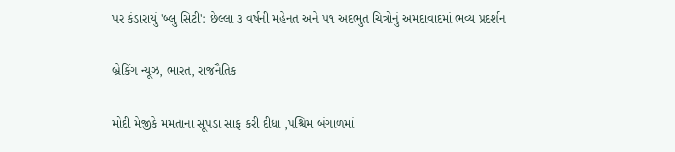પર કંડારાયું 'બ્લુ સિટી': છેલ્લા ૩ વર્ષની મહેનત અને ૫૧ અદભુત ચિત્રોનું અમદાવાદમાં ભવ્ય પ્રદર્શન

બ્રેકિંગ ન્યૂઝ, ભારત, રાજનૈતિક

મોદી મેજીકે મમતાના સૂપડા સાફ કરી દીધા ,પશ્ચિમ બંગાળમાં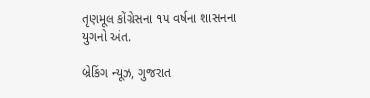તૃણમૂલ કોંગ્રેસના ૧૫ વર્ષના શાસનના યુગનો અંત.

બ્રેકિંગ ન્યૂઝ, ગુજરાત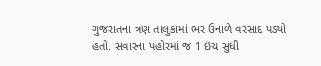ગુજરાતના ત્રણ તાલુકામાં ભર ઉનાળે વરસાદ પડ્યો હતો. સવારના પહોરમાં જ 1 ઇંચ સુધી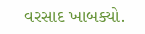વરસાદ ખાબક્યો.